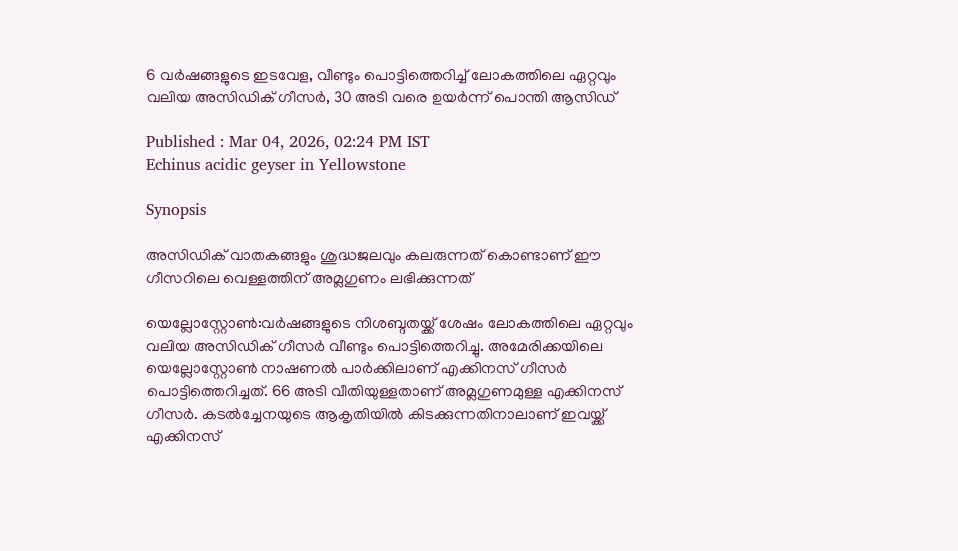6 വർഷങ്ങളുടെ ഇടവേള, വീണ്ടും പൊട്ടിത്തെറിച്ച് ലോകത്തിലെ ഏറ്റവും വലിയ അസിഡിക് ഗീസർ, 30 അടി വരെ ഉയർന്ന് പൊന്തി ആസിഡ്

Published : Mar 04, 2026, 02:24 PM IST
Echinus acidic geyser in Yellowstone

Synopsis

അസിഡിക് വാതകങ്ങളും ശുദ്ധജലവും കലരുന്നത് കൊണ്ടാണ് ഈ ഗീസറിലെ വെള്ളത്തിന് അമ്ലഗുണം ലഭിക്കുന്നത്

യെല്ലോസ്റ്റോൺ:വർഷങ്ങളുടെ നിശബ്ദതയ്ക്ക് ശേഷം ലോകത്തിലെ ഏറ്റവും വലിയ അസിഡിക് ഗീസർ വീണ്ടും പൊട്ടിത്തെറിച്ചു. അമേരിക്കയിലെ യെല്ലോസ്റ്റോൺ നാഷണൽ പാർക്കിലാണ് എക്കിനസ് ഗീസർ പൊട്ടിത്തെറിച്ചത്. 66 അടി വീതിയുള്ളതാണ് അമ്ലഗുണമുള്ള എക്കിനസ് ഗീസർ. കടൽച്ചേനയുടെ ആകൃതിയിൽ കിടക്കുന്നതിനാലാണ് ഇവയ്ക്ക് എക്കിനസ്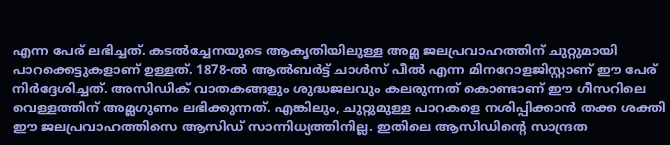എന്ന പേര് ലഭിച്ചത്. കടൽച്ചേനയുടെ ആകൃതിയിലുള്ള അമ്ല ജലപ്രവാഹത്തിന് ചുറ്റുമായി പാറക്കെട്ടുകളാണ് ഉള്ളത്. 1878-ൽ ആൽബർട്ട് ചാൾസ് പീൽ എന്ന മിനറോളജിസ്റ്റാണ് ഈ പേര് നിർദ്ദേശിച്ചത്. അസിഡിക് വാതകങ്ങളും ശുദ്ധജലവും കലരുന്നത് കൊണ്ടാണ് ഈ ഗീസറിലെ വെള്ളത്തിന് അമ്ലഗുണം ലഭിക്കുന്നത്. എങ്കിലും, ചുറ്റുമുള്ള പാറകളെ നശിപ്പിക്കാൻ തക്ക ശക്തി ഈ ജലപ്രവാഹത്തിസെ ആസിഡ് സാന്നിധ്യത്തിനില്ല. ഇതിലെ ആസിഡിന്റെ സാന്ദ്രത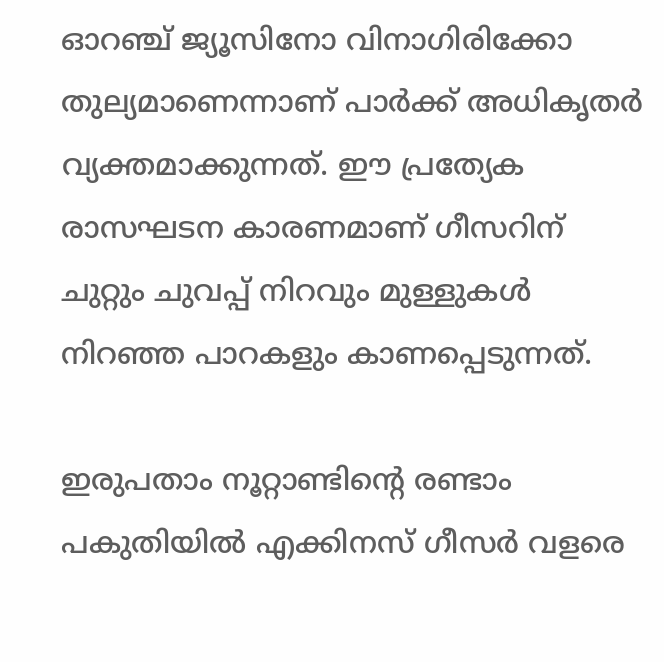ഓറഞ്ച് ജ്യൂസിനോ വിനാഗിരിക്കോ തുല്യമാണെന്നാണ് പാർക്ക് അധികൃതർ വ്യക്തമാക്കുന്നത്. ഈ പ്രത്യേക രാസഘടന കാരണമാണ് ഗീസറിന് ചുറ്റും ചുവപ്പ് നിറവും മുള്ളുകൾ നിറഞ്ഞ പാറകളും കാണപ്പെടുന്നത്.

ഇരുപതാം നൂറ്റാണ്ടിന്റെ രണ്ടാം പകുതിയിൽ എക്കിനസ് ഗീസർ വളരെ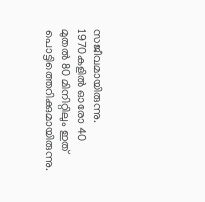സജീവമായിരുന്നു. 1970കളിൽ ഓരോ 40 മുതൽ 80 മിനിറ്റിലും ഇത് പൊട്ടിത്തെറിക്കുമായിരുന്നു.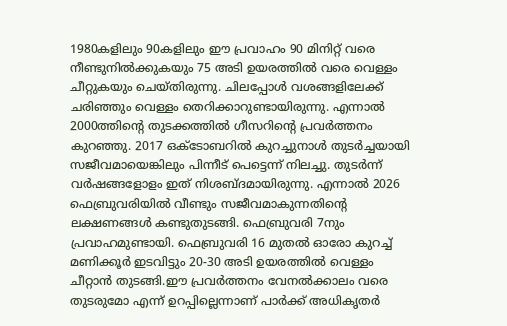1980കളിലും 90കളിലും ഈ പ്രവാഹം 90 മിനിറ്റ് വരെ നീണ്ടുനിൽക്കുകയും 75 അടി ഉയരത്തിൽ വരെ വെള്ളം ചീറ്റുകയും ചെയ്തിരുന്നു. ചിലപ്പോൾ വശങ്ങളിലേക്ക് ചരിഞ്ഞും വെള്ളം തെറിക്കാറുണ്ടായിരുന്നു. എന്നാൽ 2000ത്തിന്റെ തുടക്കത്തിൽ ഗീസറിന്റെ പ്രവർത്തനം കുറഞ്ഞു. 2017 ഒക്ടോബറിൽ കുറച്ചുനാൾ തുടർച്ചയായി സജീവമായെങ്കിലും പിന്നീട് പെട്ടെന്ന് നിലച്ചു. തുടർന്ന് വർഷങ്ങളോളം ഇത് നിശബ്ദമായിരുന്നു. എന്നാൽ 2026 ഫെബ്രുവരിയിൽ വീണ്ടും സജീവമാകുന്നതിന്റെ ലക്ഷണങ്ങൾ കണ്ടുതുടങ്ങി. ഫെബ്രുവരി 7നും പ്രവാഹമുണ്ടായി. ഫെബ്രുവരി 16 മുതൽ ഓരോ കുറച്ച് മണിക്കൂർ ഇടവിട്ടും 20-30 അടി ഉയരത്തിൽ വെള്ളം ചീറ്റാൻ തുടങ്ങി.ഈ പ്രവർത്തനം വേനൽക്കാലം വരെ തുടരുമോ എന്ന് ഉറപ്പില്ലെന്നാണ് പാർക്ക് അധികൃതർ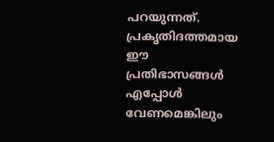പറയുന്നത്. പ്രകൃതിദത്തമായ ഈ പ്രതിഭാസങ്ങൾ എപ്പോൾ വേണമെങ്കിലും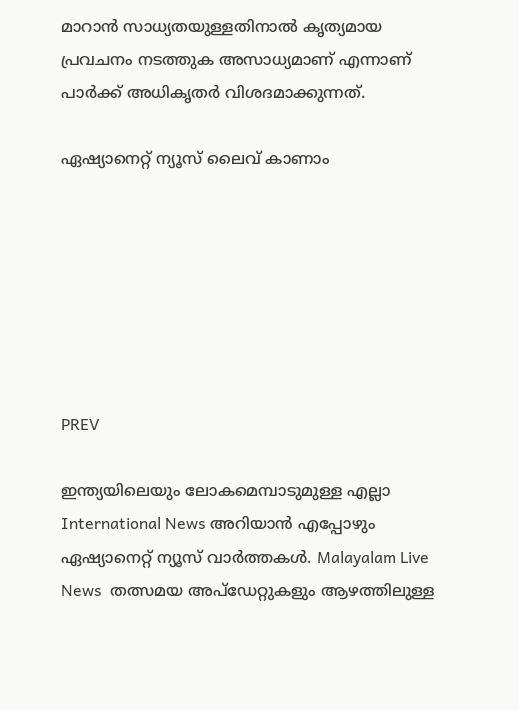മാറാൻ സാധ്യതയുള്ളതിനാൽ കൃത്യമായ പ്രവചനം നടത്തുക അസാധ്യമാണ് എന്നാണ് പാർക്ക് അധികൃതർ വിശദമാക്കുന്നത്.

ഏഷ്യാനെറ്റ് ന്യൂസ് ലൈവ് കാണാം







PREV

ഇന്ത്യയിലെയും ലോകമെമ്പാടുമുള്ള എല്ലാ International News അറിയാൻ എപ്പോഴും ഏഷ്യാനെറ്റ് ന്യൂസ് വാർത്തകൾ. Malayalam Live News  തത്സമയ അപ്‌ഡേറ്റുകളും ആഴത്തിലുള്ള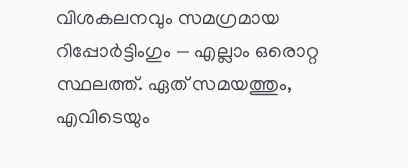വിശകലനവും സമഗ്രമായ റിപ്പോർട്ടിംഗും — എല്ലാം ഒരൊറ്റ സ്ഥലത്ത്. ഏത് സമയത്തും, എവിടെയും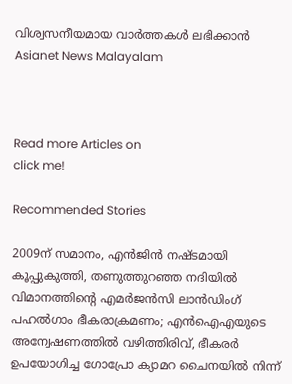വിശ്വസനീയമായ വാർത്തകൾ ലഭിക്കാൻ Asianet News Malayalam



Read more Articles on
click me!

Recommended Stories

2009ന് സമാനം, എൻജിൻ നഷ്ടമായി കൂപ്പുകുത്തി, തണുത്തുറഞ്ഞ നദിയിൽ വിമാനത്തിന്റെ എമർജൻസി ലാൻഡിംഗ്
പഹൽഗാം ഭീകരാക്രമണം; എൻഐഎയുടെ അന്വേഷണത്തില്‍ വഴിത്തിരിവ്, ഭീകരർ ഉപയോഗിച്ച ഗോപ്രോ ക്യാമറ ചൈനയിൽ നിന്ന്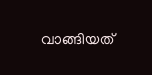വാങ്ങിയത്